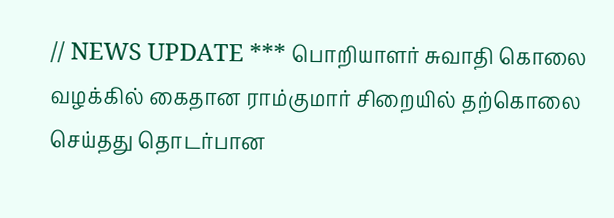// NEWS UPDATE *** பொறியாளர் சுவாதி கொலை வழக்கில் கைதான ராம்குமார் சிறையில் தற்கொலை செய்தது தொடர்பான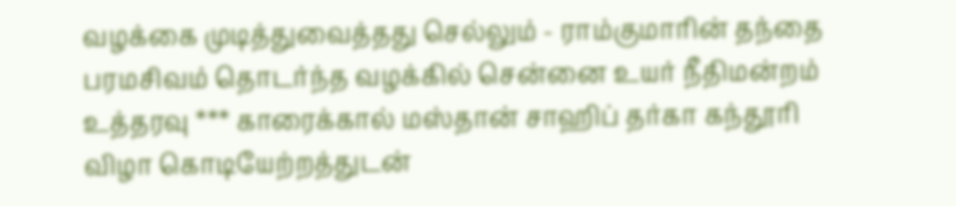வழக்கை முடித்துவைத்தது செல்லும் - ராம்குமாரின் தந்தை பரமசிவம் தொடர்ந்த வழக்கில் சென்னை உயர் நீதிமன்றம் உத்தரவு *** காரைக்கால் மஸ்தான் சாஹிப் தர்கா கந்தூரி விழா கொடியேற்றத்துடன்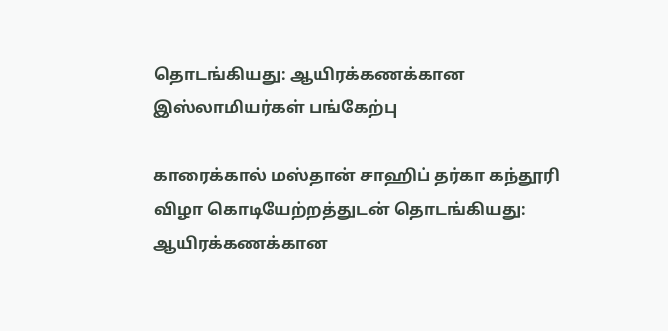தொடங்கியது: ஆயிரக்கணக்கான இஸ்லாமியர்கள் பங்கேற்பு

காரைக்கால் மஸ்தான் சாஹிப் தர்கா கந்தூரி விழா கொடியேற்றத்துடன் தொடங்கியது: ஆயிரக்கணக்கான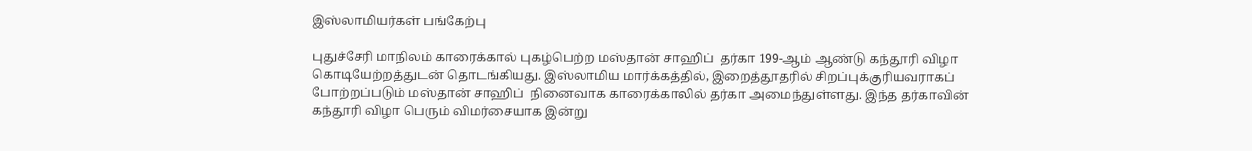இஸ்லாமியர்கள் பங்கேற்பு

புதுச்சேரி மாநிலம் காரைக்கால் புகழ்பெற்ற மஸ்தான் சாஹிப்  தர்கா 199-ஆம் ஆண்டு கந்தூரி விழா  கொடியேற்றத்துடன் தொடங்கியது. இஸ்லாமிய மார்க்கத்தில், இறைத்தூதரில் சிறப்புக்குரியவராகப் போற்றப்படும் மஸ்தான் சாஹிப்  நினைவாக காரைக்காலில் தர்கா அமைந்துள்ளது. இந்த தர்காவின்  கந்தூரி விழா பெரும் விமர்சையாக இன்று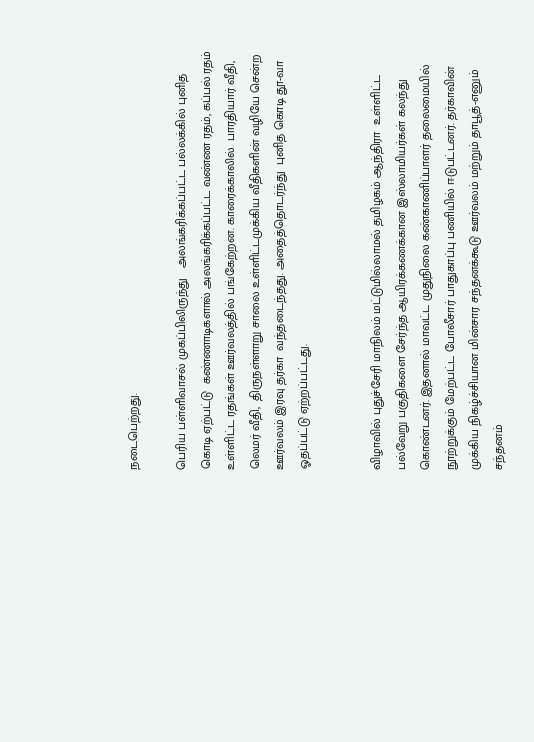நடைபெற்றது.

பெரிய பள்ளிவாசல் முகப்பிலிருந்து   அலங்கரிக்கப்பட்ட பல்லக்கில் புனித கொடி ஏற்பட்டு  கண்ணாடிகளால் அலங்கரிக்கப்பட்ட வண்ண ரதம், கப்பல் ரதம் உள்ளிட்ட ரதங்கள் ஊர்வலத்தில் பங்கேற்றன. காரைக்காலில்  பாரதியார் வீதி, லெமர் வீதி,  திருநள்ளாறு சாலை உள்ளிட்டமுக்கிய வீதிகளின் வழியே சென்ற ஊர்வலம் இரவு தர்கா  வந்தடைந்தது. அதைத்தொடர்ந்து  புனித கொடி தூ-வா ஓதப்பட்டு ஏற்றப்பட்டது.


விழாவில் புதுச்சேரி மாநிலம் மட்டுமில்லாமல் தமிழகம் ஆந்திரா  உள்ளிட்ட பல்வேறு பகுதிகளை சேர்ந்த ஆயிரக்கணக்கான இஸ்லாமியர்கள் கலந்து கொண்டனர். இதனால் மாவட்ட முதுநிலை கண்காணிப்பாளர் தலைமையில் நூற்றுக்கும் மேற்பட்ட போலீசார் பாதுகாப்பு பணியில் ஈடுபட்டனர். தர்காவின் முக்கிய நிகழ்ச்சியான மின்சார சந்தனக்கூடு ஊர்வலம் மற்றும் தாபூத்-எனும் சந்தனம்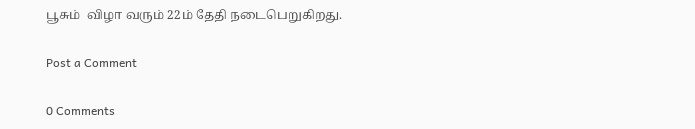பூசும்  விழா வரும் 22ம் தேதி நடைபெறுகிறது.

Post a Comment

0 Comments